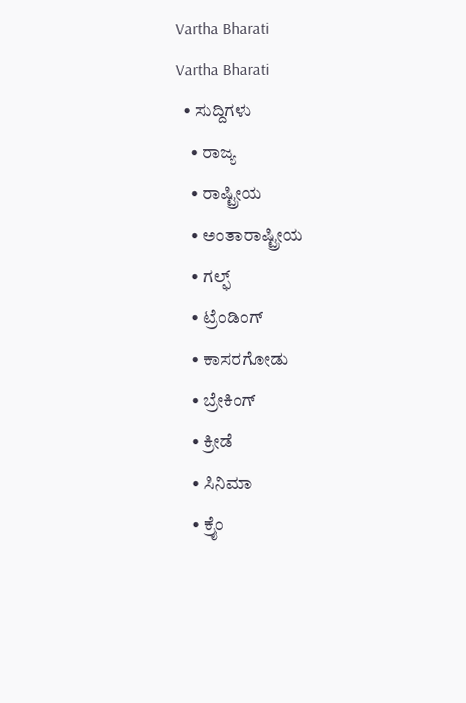Vartha Bharati
Vartha Bharati
  • ಸುದ್ದಿಗಳು
    • ರಾಜ್ಯ
    • ರಾಷ್ಟ್ರೀಯ
    • ಅಂತಾರಾಷ್ಟ್ರೀಯ
    • ಗಲ್ಫ್
    • ಟ್ರೆಂಡಿಂಗ್
    • ಕಾಸರಗೋಡು
    • ಬ್ರೇಕಿಂಗ್
    • ಕ್ರೀಡೆ
    • ಸಿನಿಮಾ
    • ಕ್ರೈಂ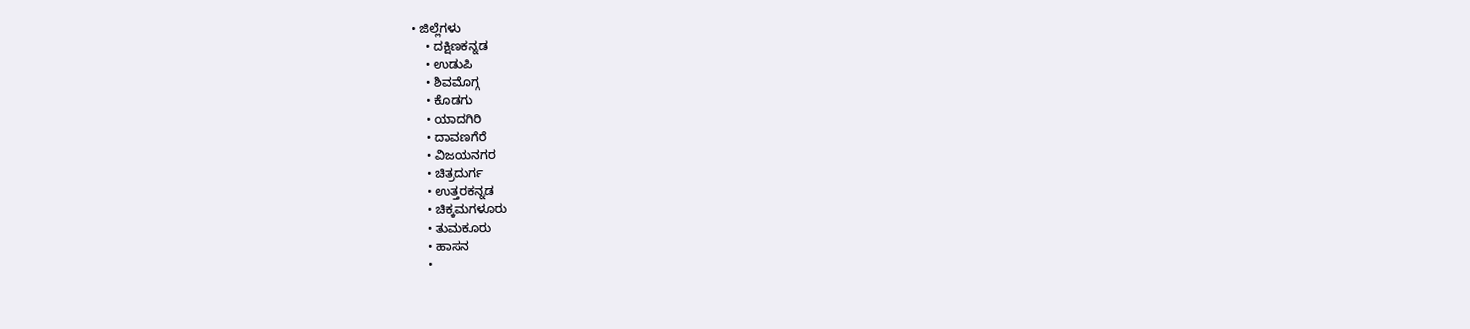• ಜಿಲ್ಲೆಗಳು
    • ದಕ್ಷಿಣಕನ್ನಡ
    • ಉಡುಪಿ
    • ಶಿವಮೊಗ್ಗ
    • ಕೊಡಗು
    • ಯಾದಗಿರಿ
    • ದಾವಣಗೆರೆ
    • ವಿಜಯನಗರ
    • ಚಿತ್ರದುರ್ಗ
    • ಉತ್ತರಕನ್ನಡ
    • ಚಿಕ್ಕಮಗಳೂರು
    • ತುಮಕೂರು
    • ಹಾಸನ
    •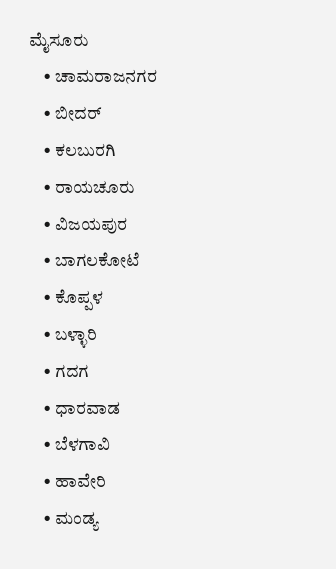ಮೈಸೂರು
    • ಚಾಮರಾಜನಗರ
    • ಬೀದರ್‌
    • ಕಲಬುರಗಿ
    • ರಾಯಚೂರು
    • ವಿಜಯಪುರ
    • ಬಾಗಲಕೋಟೆ
    • ಕೊಪ್ಪಳ
    • ಬಳ್ಳಾರಿ
    • ಗದಗ
    • ಧಾರವಾಡ‌
    • ಬೆಳಗಾವಿ
    • ಹಾವೇರಿ
    • ಮಂಡ್ಯ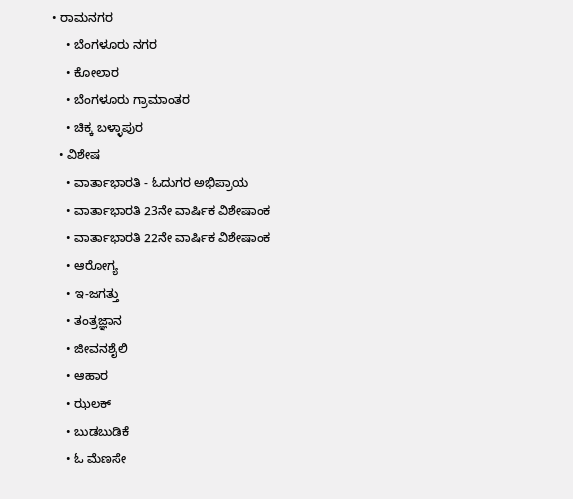• ರಾಮನಗರ
    • ಬೆಂಗಳೂರು ನಗರ
    • ಕೋಲಾರ
    • ಬೆಂಗಳೂರು ಗ್ರಾಮಾಂತರ
    • ಚಿಕ್ಕ ಬಳ್ಳಾಪುರ
  • ವಿಶೇಷ
    • ವಾರ್ತಾಭಾರತಿ - ಓದುಗರ ಅಭಿಪ್ರಾಯ
    • ವಾರ್ತಾಭಾರತಿ 23ನೇ ವಾರ್ಷಿಕ ವಿಶೇಷಾಂಕ
    • ವಾರ್ತಾಭಾರತಿ 22ನೇ ವಾರ್ಷಿಕ ವಿಶೇಷಾಂಕ
    • ಆರೋಗ್ಯ
    • ಇ-ಜಗತ್ತು
    • ತಂತ್ರಜ್ಞಾನ
    • ಜೀವನಶೈಲಿ
    • ಆಹಾರ
    • ಝಲಕ್
    • ಬುಡಬುಡಿಕೆ
    • ಓ ಮೆಣಸೇ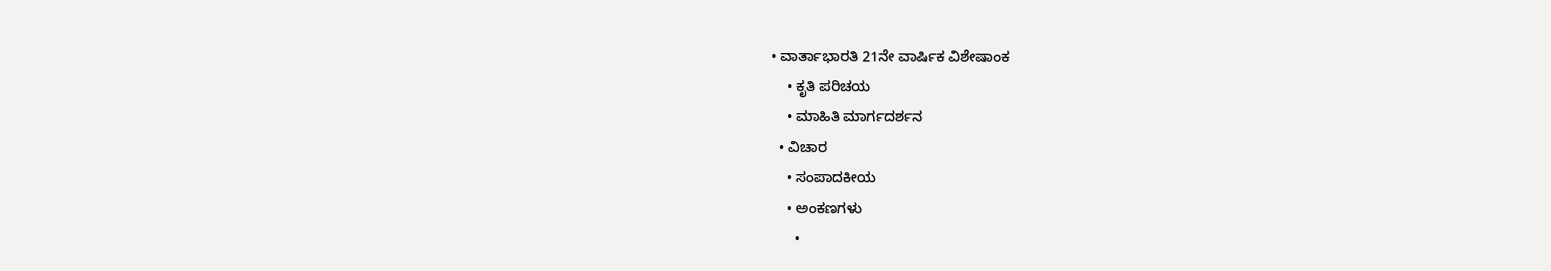• ವಾರ್ತಾಭಾರತಿ 21ನೇ ವಾರ್ಷಿಕ ವಿಶೇಷಾಂಕ
    • ಕೃತಿ ಪರಿಚಯ
    • ಮಾಹಿತಿ ಮಾರ್ಗದರ್ಶನ
  • ವಿಚಾರ
    • ಸಂಪಾದಕೀಯ
    • ಅಂಕಣಗಳು
      •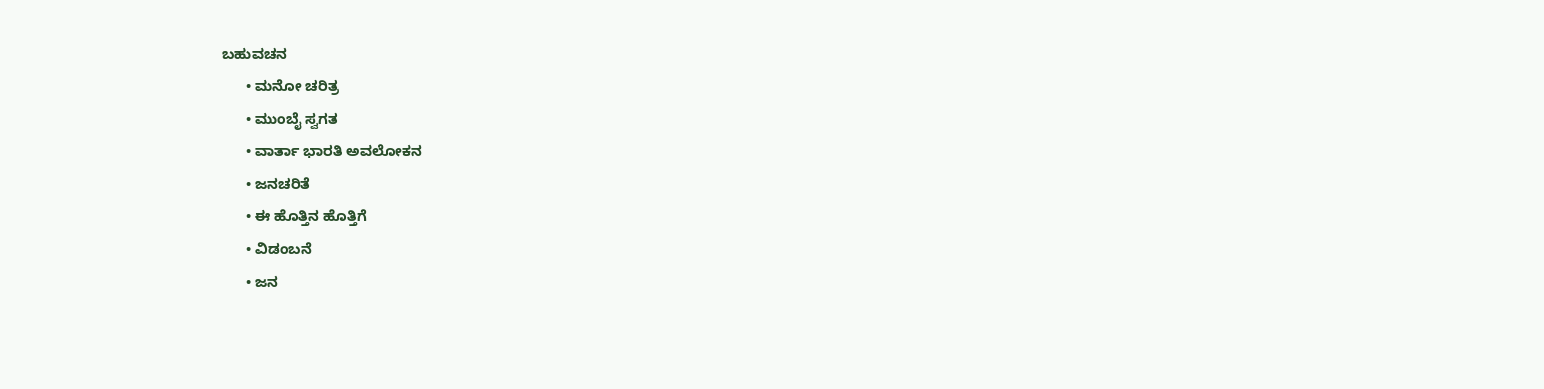ಬಹುವಚನ
      • ಮನೋ ಚರಿತ್ರ
      • ಮುಂಬೈ ಸ್ವಗತ
      • ವಾರ್ತಾ ಭಾರತಿ ಅವಲೋಕನ
      • ಜನಚರಿತೆ
      • ಈ ಹೊತ್ತಿನ ಹೊತ್ತಿಗೆ
      • ವಿಡಂಬನೆ
      • ಜನ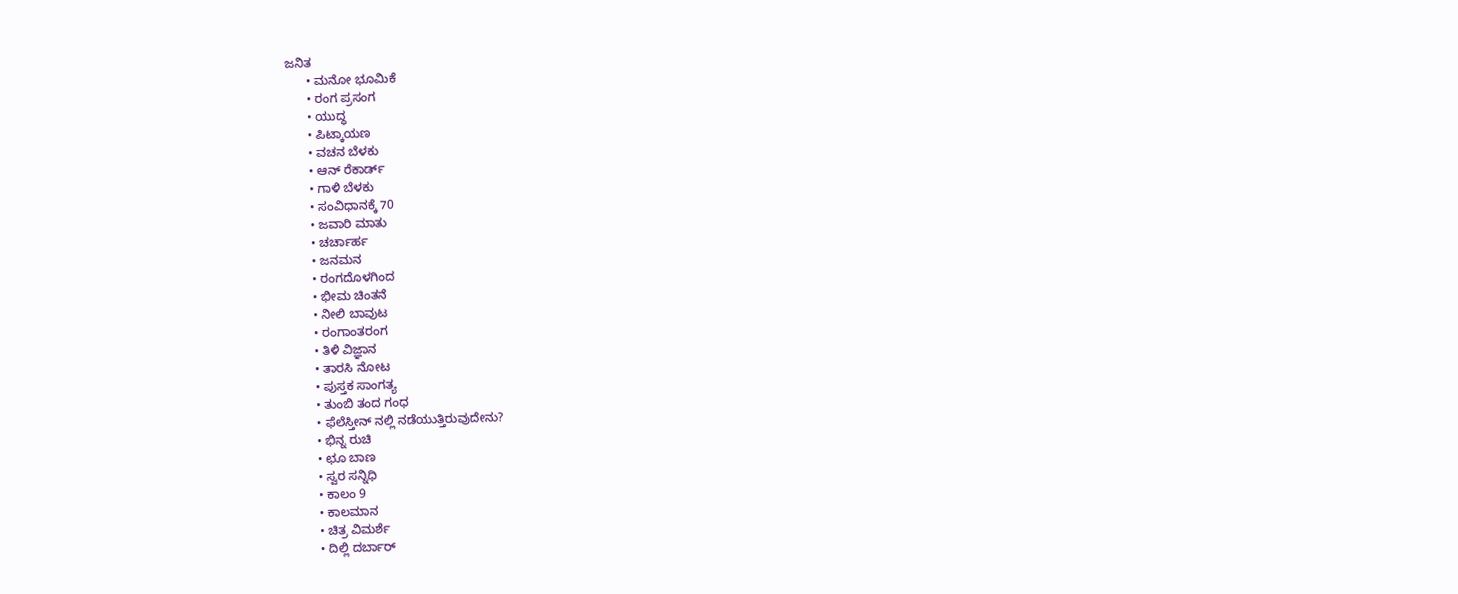ಜನಿತ
      • ಮನೋ ಭೂಮಿಕೆ
      • ರಂಗ ಪ್ರಸಂಗ
      • ಯುದ್ಧ
      • ಪಿಟ್ಕಾಯಣ
      • ವಚನ ಬೆಳಕು
      • ಆನ್ ರೆಕಾರ್ಡ್
      • ಗಾಳಿ ಬೆಳಕು
      • ಸಂವಿಧಾನಕ್ಕೆ 70
      • ಜವಾರಿ ಮಾತು
      • ಚರ್ಚಾರ್ಹ
      • ಜನಮನ
      • ರಂಗದೊಳಗಿಂದ
      • ಭೀಮ ಚಿಂತನೆ
      • ನೀಲಿ ಬಾವುಟ
      • ರಂಗಾಂತರಂಗ
      • ತಿಳಿ ವಿಜ್ಞಾನ
      • ತಾರಸಿ ನೋಟ
      • ಪುಸ್ತಕ ಸಾಂಗತ್ಯ
      • ತುಂಬಿ ತಂದ ಗಂಧ
      • ಫೆಲೆಸ್ತೀನ್ ‌ನಲ್ಲಿ ನಡೆಯುತ್ತಿರುವುದೇನು?
      • ಭಿನ್ನ ರುಚಿ
      • ಛೂ ಬಾಣ
      • ಸ್ವರ ಸನ್ನಿಧಿ
      • ಕಾಲಂ 9
      • ಕಾಲಮಾನ
      • ಚಿತ್ರ ವಿಮರ್ಶೆ
      • ದಿಲ್ಲಿ ದರ್ಬಾರ್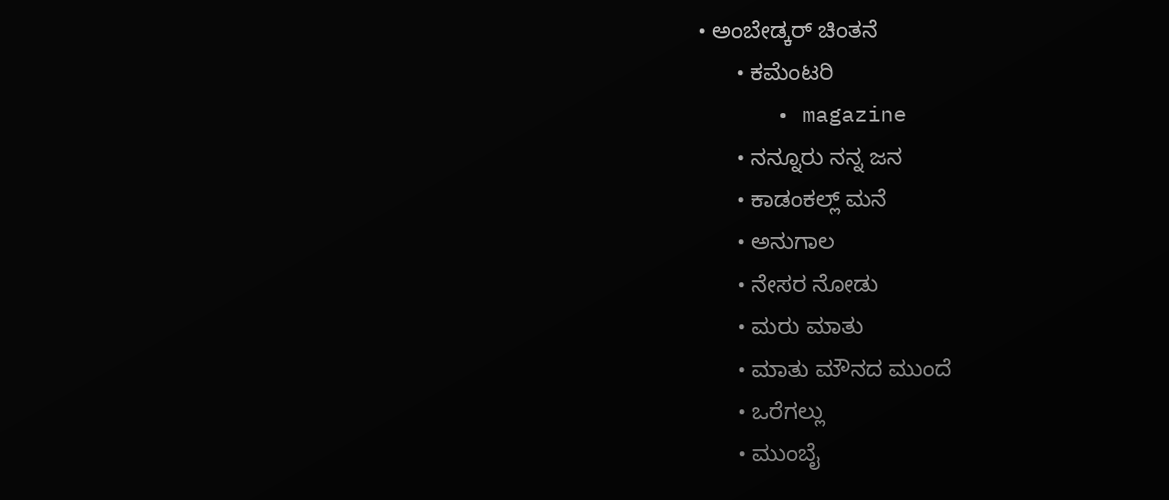• ಅಂಬೇಡ್ಕರ್ ಚಿಂತನೆ
      • ಕಮೆಂಟರಿ
      • magazine
      • ನನ್ನೂರು ನನ್ನ ಜನ
      • ಕಾಡಂಕಲ್ಲ್ ಮನೆ
      • ಅನುಗಾಲ
      • ನೇಸರ ನೋಡು
      • ಮರು ಮಾತು
      • ಮಾತು ಮೌನದ ಮುಂದೆ
      • ಒರೆಗಲ್ಲು
      • ಮುಂಬೈ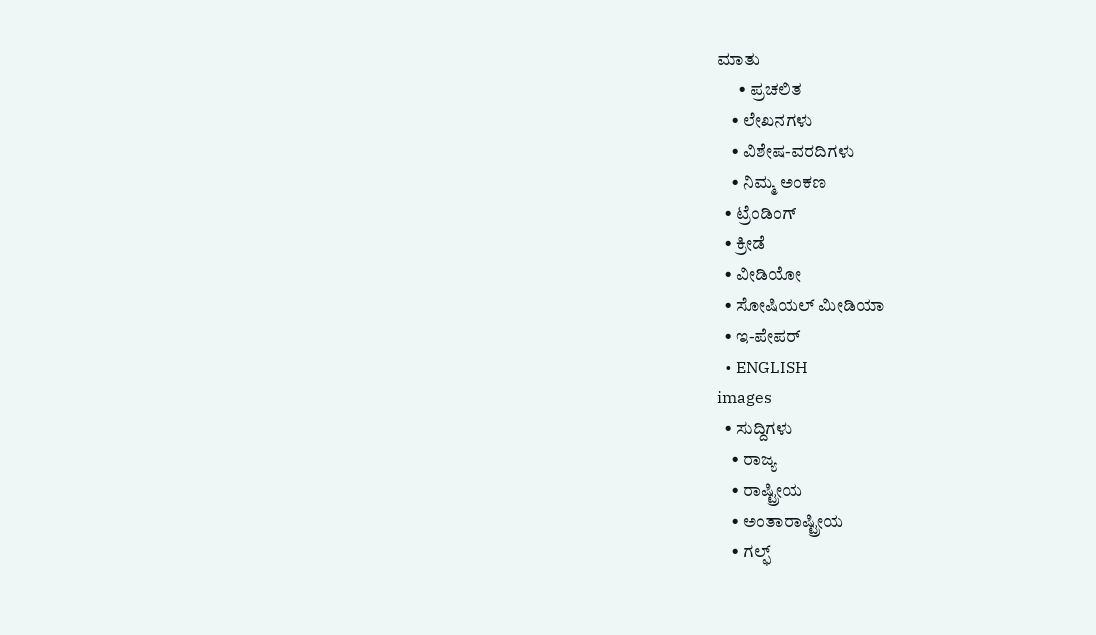ಮಾತು
      • ಪ್ರಚಲಿತ
    • ಲೇಖನಗಳು
    • ವಿಶೇಷ-ವರದಿಗಳು
    • ನಿಮ್ಮ ಅಂಕಣ
  • ಟ್ರೆಂಡಿಂಗ್
  • ಕ್ರೀಡೆ
  • ವೀಡಿಯೋ
  • ಸೋಷಿಯಲ್ ಮೀಡಿಯಾ
  • ಇ-ಪೇಪರ್
  • ENGLISH
images
  • ಸುದ್ದಿಗಳು
    • ರಾಜ್ಯ
    • ರಾಷ್ಟ್ರೀಯ
    • ಅಂತಾರಾಷ್ಟ್ರೀಯ
    • ಗಲ್ಫ್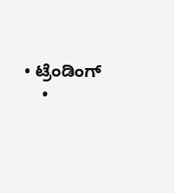• ಟ್ರೆಂಡಿಂಗ್
    •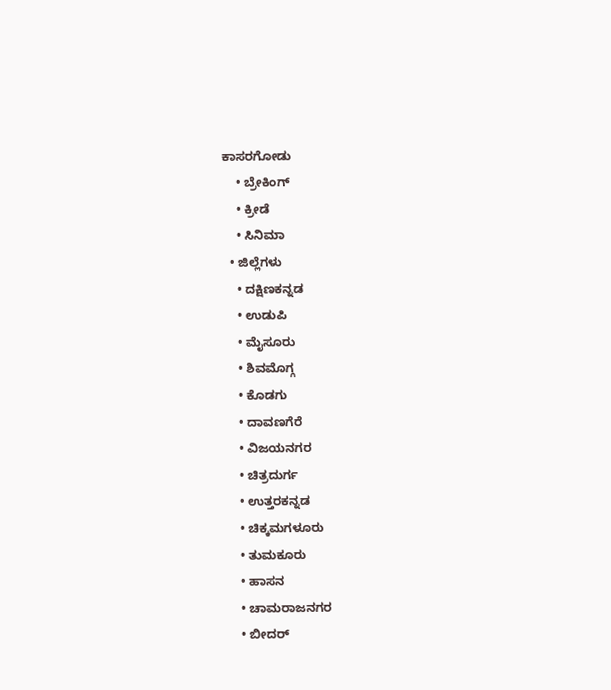ಕಾಸರಗೋಡು
    • ಬ್ರೇಕಿಂಗ್
    • ಕ್ರೀಡೆ
    • ಸಿನಿಮಾ
  • ಜಿಲ್ಲೆಗಳು
    • ದಕ್ಷಿಣಕನ್ನಡ
    • ಉಡುಪಿ
    • ಮೈಸೂರು
    • ಶಿವಮೊಗ್ಗ
    • ಕೊಡಗು
    • ದಾವಣಗೆರೆ
    • ವಿಜಯನಗರ
    • ಚಿತ್ರದುರ್ಗ
    • ಉತ್ತರಕನ್ನಡ
    • ಚಿಕ್ಕಮಗಳೂರು
    • ತುಮಕೂರು
    • ಹಾಸನ
    • ಚಾಮರಾಜನಗರ
    • ಬೀದರ್‌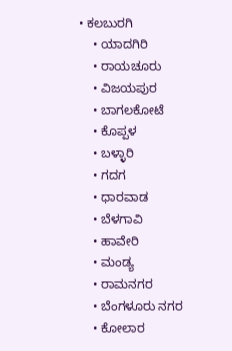• ಕಲಬುರಗಿ
    • ಯಾದಗಿರಿ
    • ರಾಯಚೂರು
    • ವಿಜಯಪುರ
    • ಬಾಗಲಕೋಟೆ
    • ಕೊಪ್ಪಳ
    • ಬಳ್ಳಾರಿ
    • ಗದಗ
    • ಧಾರವಾಡ
    • ಬೆಳಗಾವಿ
    • ಹಾವೇರಿ
    • ಮಂಡ್ಯ
    • ರಾಮನಗರ
    • ಬೆಂಗಳೂರು ನಗರ
    • ಕೋಲಾರ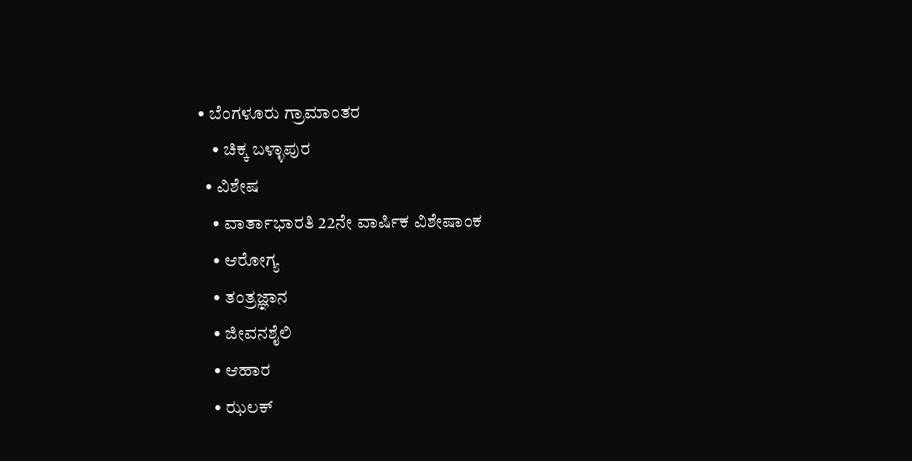• ಬೆಂಗಳೂರು ಗ್ರಾಮಾಂತರ
    • ಚಿಕ್ಕ ಬಳ್ಳಾಪುರ
  • ವಿಶೇಷ
    • ವಾರ್ತಾಭಾರತಿ 22ನೇ ವಾರ್ಷಿಕ ವಿಶೇಷಾಂಕ
    • ಆರೋಗ್ಯ
    • ತಂತ್ರಜ್ಞಾನ
    • ಜೀವನಶೈಲಿ
    • ಆಹಾರ
    • ಝಲಕ್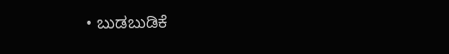• ಬುಡಬುಡಿಕೆ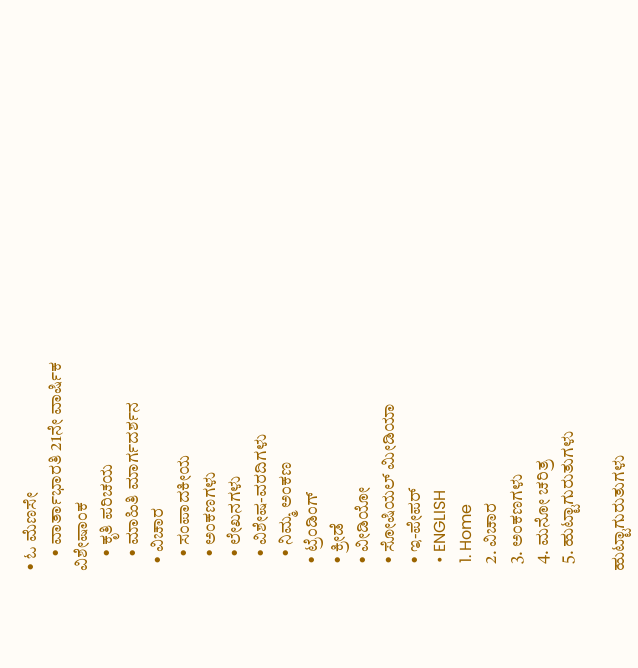• ಓ ಮೆಣಸೇ
    • ವಾರ್ತಾಭಾರತಿ 21ನೇ ವಾರ್ಷಿಕ ವಿಶೇಷಾಂಕ
    • ಕೃತಿ ಪರಿಚಯ
    • ಮಾಹಿತಿ ಮಾರ್ಗದರ್ಶನ
  • ವಿಚಾರ
    • ಸಂಪಾದಕೀಯ
    • ಅಂಕಣಗಳು
    • ಲೇಖನಗಳು
    • ವಿಶೇಷ-ವರದಿಗಳು
    • ನಿಮ್ಮ ಅಂಕಣ
  • ಟ್ರೆಂಡಿಂಗ್
  • ಕ್ರೀಡೆ
  • ವೀಡಿಯೋ
  • ಸೋಷಿಯಲ್ ಮೀಡಿಯಾ
  • ಇ-ಪೇಪರ್
  • ENGLISH
  1. Home
  2. ವಿಚಾರ
  3. ಅಂಕಣಗಳು
  4. ಮನೋ ಚರಿತ್ರ
  5. ಹುಟ್ಟಾಗುರುತುಗಳು

ಹುಟ್ಟಾಗುರುತುಗಳು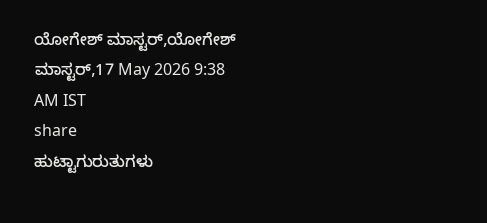ಯೋಗೇಶ್ ಮಾಸ್ಟರ್,ಯೋಗೇಶ್ ಮಾಸ್ಟರ್,17 May 2026 9:38 AM IST
share
ಹುಟ್ಟಾಗುರುತುಗಳು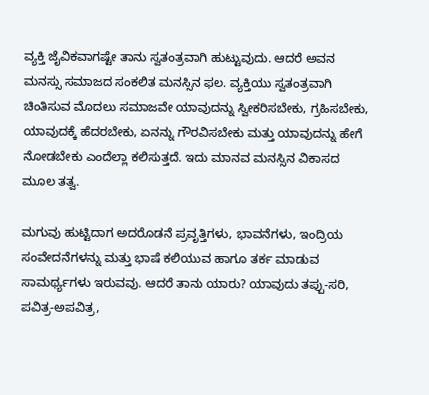ವ್ಯಕ್ತಿ ಜೈವಿಕವಾಗಷ್ಟೇ ತಾನು ಸ್ವತಂತ್ರವಾಗಿ ಹುಟ್ಟುವುದು. ಆದರೆ ಅವನ ಮನಸ್ಸು ಸಮಾಜದ ಸಂಕಲಿತ ಮನಸ್ಸಿನ ಫಲ. ವ್ಯಕ್ತಿಯು ಸ್ವತಂತ್ರವಾಗಿ ಚಿಂತಿಸುವ ಮೊದಲು ಸಮಾಜವೇ ಯಾವುದನ್ನು ಸ್ವೀಕರಿಸಬೇಕು, ಗ್ರಹಿಸಬೇಕು, ಯಾವುದಕ್ಕೆ ಹೆದರಬೇಕು, ಏನನ್ನು ಗೌರವಿಸಬೇಕು ಮತ್ತು ಯಾವುದನ್ನು ಹೇಗೆ ನೋಡಬೇಕು ಎಂದೆಲ್ಲಾ ಕಲಿಸುತ್ತದೆ. ಇದು ಮಾನವ ಮನಸ್ಸಿನ ವಿಕಾಸದ ಮೂಲ ತತ್ವ.

ಮಗುವು ಹುಟ್ಟಿದಾಗ ಅದರೊಡನೆ ಪ್ರವೃತ್ತಿಗಳು, ಭಾವನೆಗಳು, ಇಂದ್ರಿಯ ಸಂವೇದನೆಗಳನ್ನು ಮತ್ತು ಭಾಷೆ ಕಲಿಯುವ ಹಾಗೂ ತರ್ಕ ಮಾಡುವ ಸಾಮರ್ಥ್ಯಗಳು ಇರುವವು. ಆದರೆ ತಾನು ಯಾರು? ಯಾವುದು ತಪ್ಪು-ಸರಿ, ಪವಿತ್ರ-ಅಪವಿತ್ರ,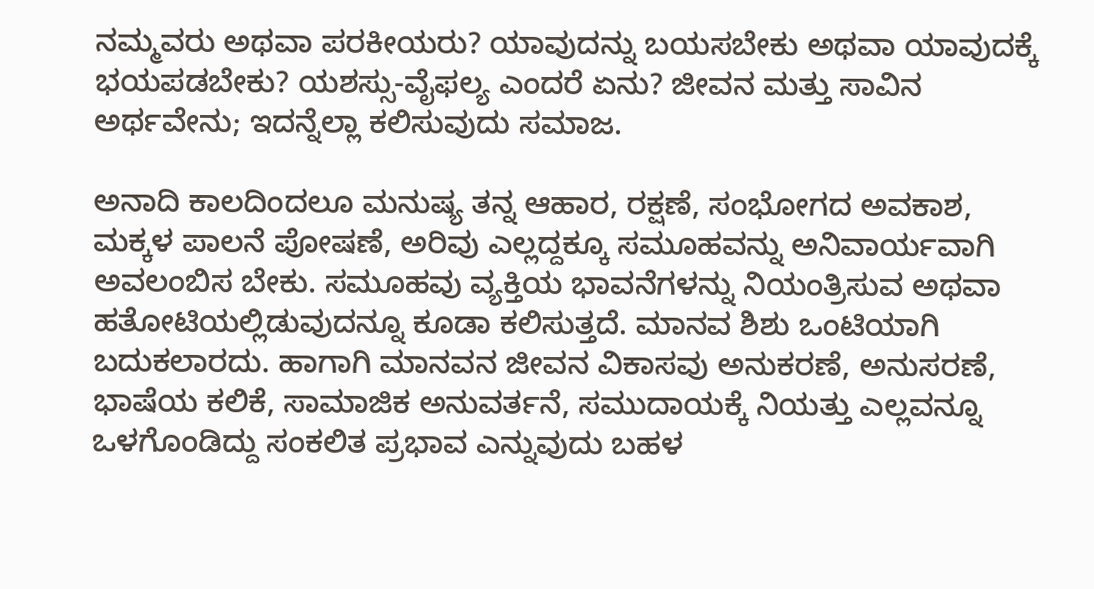ನಮ್ಮವರು ಅಥವಾ ಪರಕೀಯರು? ಯಾವುದನ್ನು ಬಯಸಬೇಕು ಅಥವಾ ಯಾವುದಕ್ಕೆ ಭಯಪಡಬೇಕು? ಯಶಸ್ಸು-ವೈಫಲ್ಯ ಎಂದರೆ ಏನು? ಜೀವನ ಮತ್ತು ಸಾವಿನ ಅರ್ಥವೇನು; ಇದನ್ನೆಲ್ಲಾ ಕಲಿಸುವುದು ಸಮಾಜ.

ಅನಾದಿ ಕಾಲದಿಂದಲೂ ಮನುಷ್ಯ ತನ್ನ ಆಹಾರ, ರಕ್ಷಣೆ, ಸಂಭೋಗದ ಅವಕಾಶ, ಮಕ್ಕಳ ಪಾಲನೆ ಪೋಷಣೆ, ಅರಿವು ಎಲ್ಲದ್ದಕ್ಕೂ ಸಮೂಹವನ್ನು ಅನಿವಾರ್ಯವಾಗಿ ಅವಲಂಬಿಸ ಬೇಕು. ಸಮೂಹವು ವ್ಯಕ್ತಿಯ ಭಾವನೆಗಳನ್ನು ನಿಯಂತ್ರಿಸುವ ಅಥವಾ ಹತೋಟಿಯಲ್ಲಿಡುವುದನ್ನೂ ಕೂಡಾ ಕಲಿಸುತ್ತದೆ. ಮಾನವ ಶಿಶು ಒಂಟಿಯಾಗಿ ಬದುಕಲಾರದು. ಹಾಗಾಗಿ ಮಾನವನ ಜೀವನ ವಿಕಾಸವು ಅನುಕರಣೆ, ಅನುಸರಣೆ, ಭಾಷೆಯ ಕಲಿಕೆ, ಸಾಮಾಜಿಕ ಅನುವರ್ತನೆ, ಸಮುದಾಯಕ್ಕೆ ನಿಯತ್ತು ಎಲ್ಲವನ್ನೂ ಒಳಗೊಂಡಿದ್ದು ಸಂಕಲಿತ ಪ್ರಭಾವ ಎನ್ನುವುದು ಬಹಳ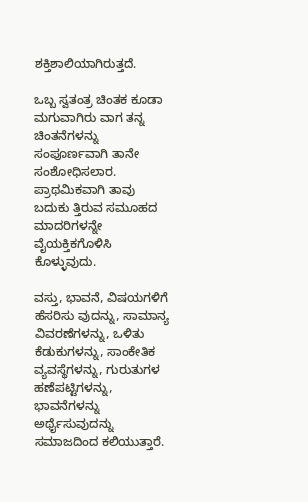ಶಕ್ತಿಶಾಲಿಯಾಗಿರುತ್ತದೆ.

ಒಬ್ಬ ಸ್ವತಂತ್ರ ಚಿಂತಕ ಕೂಡಾ ಮಗುವಾಗಿರು ವಾಗ ತನ್ನ ಚಿಂತನೆಗಳನ್ನು ಸಂಪೂರ್ಣವಾಗಿ ತಾನೇ ಸಂಶೋಧಿಸಲಾರ. ಪ್ರಾಥಮಿಕವಾಗಿ ತಾವು ಬದುಕು ತ್ತಿರುವ ಸಮೂಹದ ಮಾದರಿಗಳನ್ನೇ ವೈಯಕ್ತಿಕಗೊಳಿಸಿ ಕೊಳ್ಳುವುದು.

ವಸ್ತು, ಭಾವನೆ, ವಿಷಯಗಳಿಗೆ ಹೆಸರಿಸು ವುದನ್ನು, ಸಾಮಾನ್ಯ ವಿವರಣೆಗಳನ್ನು, ಒಳಿತು ಕೆಡುಕುಗಳನ್ನು, ಸಾಂಕೇತಿಕ ವ್ಯವಸ್ಥೆಗಳನ್ನು, ಗುರುತುಗಳ ಹಣೆಪಟ್ಟಿಗಳನ್ನು, ಭಾವನೆಗಳನ್ನು ಅರ್ಥೈಸುವುದನ್ನು ಸಮಾಜದಿಂದ ಕಲಿಯುತ್ತಾರೆ.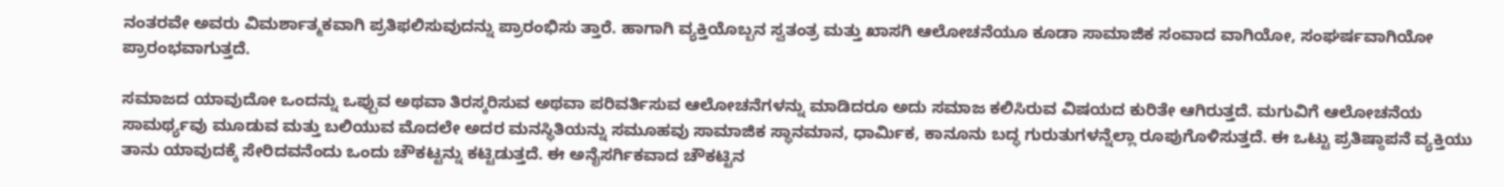ನಂತರವೇ ಅವರು ವಿಮರ್ಶಾತ್ಮಕವಾಗಿ ಪ್ರತಿಫಲಿಸುವುದನ್ನು ಪ್ರಾರಂಭಿಸು ತ್ತಾರೆ. ಹಾಗಾಗಿ ವ್ಯಕ್ತಿಯೊಬ್ಬನ ಸ್ವತಂತ್ರ ಮತ್ತು ಖಾಸಗಿ ಆಲೋಚನೆಯೂ ಕೂಡಾ ಸಾಮಾಜಿಕ ಸಂವಾದ ವಾಗಿಯೋ, ಸಂಘರ್ಷವಾಗಿಯೋ ಪ್ರಾರಂಭವಾಗುತ್ತದೆ.

ಸಮಾಜದ ಯಾವುದೋ ಒಂದನ್ನು ಒಪ್ಪುವ ಅಥವಾ ತಿರಸ್ಕರಿಸುವ ಅಥವಾ ಪರಿವರ್ತಿಸುವ ಆಲೋಚನೆಗಳನ್ನು ಮಾಡಿದರೂ ಅದು ಸಮಾಜ ಕಲಿಸಿರುವ ವಿಷಯದ ಕುರಿತೇ ಆಗಿರುತ್ತದೆ. ಮಗುವಿಗೆ ಆಲೋಚನೆಯ ಸಾಮರ್ಥ್ಯವು ಮೂಡುವ ಮತ್ತು ಬಲಿಯುವ ಮೊದಲೇ ಅದರ ಮನಸ್ಥಿತಿಯನ್ನು ಸಮೂಹವು ಸಾಮಾಜಿಕ ಸ್ಥಾನಮಾನ, ಧಾರ್ಮಿಕ, ಕಾನೂನು ಬದ್ಧ ಗುರುತುಗಳನ್ನೆಲ್ಲಾ ರೂಪುಗೊಳಿಸುತ್ತದೆ. ಈ ಒಟ್ಟು ಪ್ರತಿಷ್ಠಾಪನೆ ವ್ಯಕ್ತಿಯು ತಾನು ಯಾವುದಕ್ಕೆ ಸೇರಿದವನೆಂದು ಒಂದು ಚೌಕಟ್ಟನ್ನು ಕಟ್ಟಿಡುತ್ತದೆ. ಈ ಅನೈಸರ್ಗಿಕವಾದ ಚೌಕಟ್ಟಿನ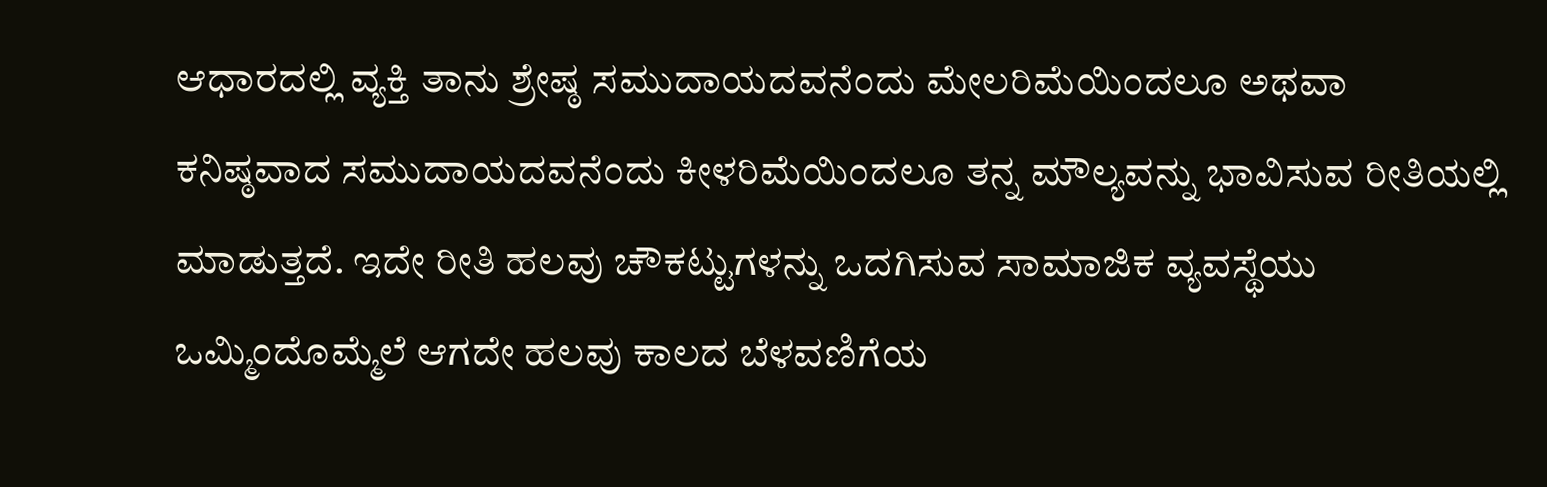ಆಧಾರದಲ್ಲಿ ವ್ಯಕ್ತಿ ತಾನು ಶ್ರೇಷ್ಠ ಸಮುದಾಯದವನೆಂದು ಮೇಲರಿಮೆಯಿಂದಲೂ ಅಥವಾ ಕನಿಷ್ಠವಾದ ಸಮುದಾಯದವನೆಂದು ಕೀಳರಿಮೆಯಿಂದಲೂ ತನ್ನ ಮೌಲ್ಯವನ್ನು ಭಾವಿಸುವ ರೀತಿಯಲ್ಲಿ ಮಾಡುತ್ತದೆ. ಇದೇ ರೀತಿ ಹಲವು ಚೌಕಟ್ಟುಗಳನ್ನು ಒದಗಿಸುವ ಸಾಮಾಜಿಕ ವ್ಯವಸ್ಥೆಯು ಒಮ್ಮಿಂದೊಮ್ಮೆಲೆ ಆಗದೇ ಹಲವು ಕಾಲದ ಬೆಳವಣಿಗೆಯ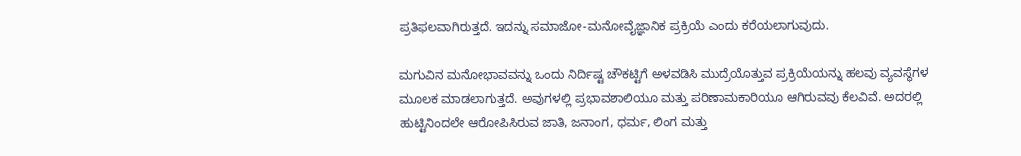ಪ್ರತಿಫಲವಾಗಿರುತ್ತದೆ. ಇದನ್ನು ಸಮಾಜೋ-ಮನೋವೈಜ್ಞಾನಿಕ ಪ್ರಕ್ರಿಯೆ ಎಂದು ಕರೆಯಲಾಗುವುದು.

ಮಗುವಿನ ಮನೋಭಾವವನ್ನು ಒಂದು ನಿರ್ದಿಷ್ಟ ಚೌಕಟ್ಟಿಗೆ ಅಳವಡಿಸಿ ಮುದ್ರೆಯೊತ್ತುವ ಪ್ರಕ್ರಿಯೆಯನ್ನು ಹಲವು ವ್ಯವಸ್ಥೆಗಳ ಮೂಲಕ ಮಾಡಲಾಗುತ್ತದೆ. ಅವುಗಳಲ್ಲಿ ಪ್ರಭಾವಶಾಲಿಯೂ ಮತ್ತು ಪರಿಣಾಮಕಾರಿಯೂ ಆಗಿರುವವು ಕೆಲವಿವೆ. ಅದರಲ್ಲಿ ಹುಟ್ಟಿನಿಂದಲೇ ಆರೋಪಿಸಿರುವ ಜಾತಿ, ಜನಾಂಗ, ಧರ್ಮ, ಲಿಂಗ ಮತ್ತು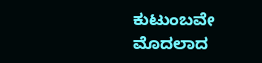ಕುಟುಂಬವೇ ಮೊದಲಾದ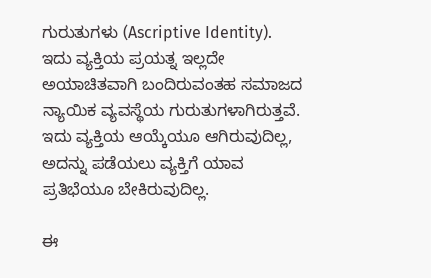ಗುರುತುಗಳು (Ascriptive Identity). ಇದು ವ್ಯಕ್ತಿಯ ಪ್ರಯತ್ನ ಇಲ್ಲದೇ ಅಯಾಚಿತವಾಗಿ ಬಂದಿರುವಂತಹ ಸಮಾಜದ ನ್ಯಾಯಿಕ ವ್ಯವಸ್ಥೆಯ ಗುರುತುಗಳಾಗಿರುತ್ತವೆ. ಇದು ವ್ಯಕ್ತಿಯ ಆಯ್ಕೆಯೂ ಆಗಿರುವುದಿಲ್ಲ, ಅದನ್ನು ಪಡೆಯಲು ವ್ಯಕ್ತಿಗೆ ಯಾವ ಪ್ರತಿಭೆಯೂ ಬೇಕಿರುವುದಿಲ್ಲ.

ಈ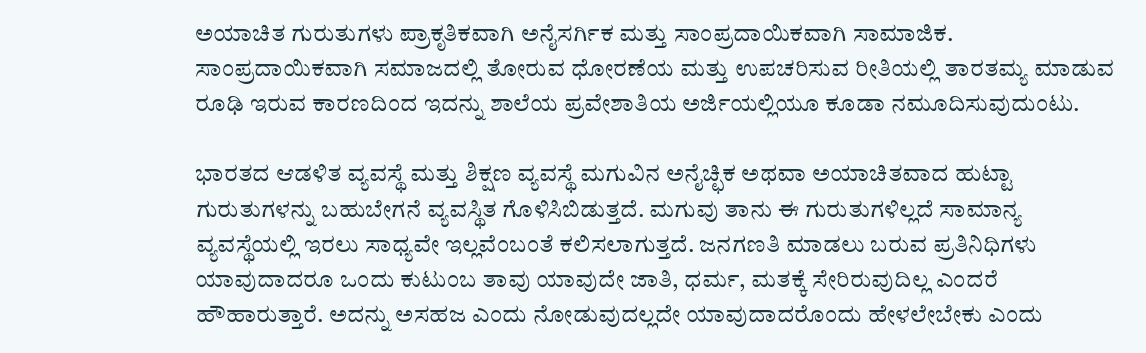ಅಯಾಚಿತ ಗುರುತುಗಳು ಪ್ರಾಕೃತಿಕವಾಗಿ ಅನೈಸರ್ಗಿಕ ಮತ್ತು ಸಾಂಪ್ರದಾಯಿಕವಾಗಿ ಸಾಮಾಜಿಕ. ಸಾಂಪ್ರದಾಯಿಕವಾಗಿ ಸಮಾಜದಲ್ಲಿ ತೋರುವ ಧೋರಣೆಯ ಮತ್ತು ಉಪಚರಿಸುವ ರೀತಿಯಲ್ಲಿ ತಾರತಮ್ಯ ಮಾಡುವ ರೂಢಿ ಇರುವ ಕಾರಣದಿಂದ ಇದನ್ನು ಶಾಲೆಯ ಪ್ರವೇಶಾತಿಯ ಅರ್ಜಿಯಲ್ಲಿಯೂ ಕೂಡಾ ನಮೂದಿಸುವುದುಂಟು.

ಭಾರತದ ಆಡಳಿತ ವ್ಯವಸ್ಥೆ ಮತ್ತು ಶಿಕ್ಷಣ ವ್ಯವಸ್ಥೆ ಮಗುವಿನ ಅನೈಚ್ಛಿಕ ಅಥವಾ ಅಯಾಚಿತವಾದ ಹುಟ್ಟಾ ಗುರುತುಗಳನ್ನು ಬಹುಬೇಗನೆ ವ್ಯವಸ್ಥಿತ ಗೊಳಿಸಿಬಿಡುತ್ತದೆ. ಮಗುವು ತಾನು ಈ ಗುರುತುಗಳಿಲ್ಲದೆ ಸಾಮಾನ್ಯ ವ್ಯವಸ್ಥೆಯಲ್ಲಿ ಇರಲು ಸಾಧ್ಯವೇ ಇಲ್ಲವೆಂಬಂತೆ ಕಲಿಸಲಾಗುತ್ತದೆ. ಜನಗಣತಿ ಮಾಡಲು ಬರುವ ಪ್ರತಿನಿಧಿಗಳು ಯಾವುದಾದರೂ ಒಂದು ಕುಟುಂಬ ತಾವು ಯಾವುದೇ ಜಾತಿ, ಧರ್ಮ, ಮತಕ್ಕೆ ಸೇರಿರುವುದಿಲ್ಲ ಎಂದರೆ ಹೌಹಾರುತ್ತಾರೆ. ಅದನ್ನು ಅಸಹಜ ಎಂದು ನೋಡುವುದಲ್ಲದೇ ಯಾವುದಾದರೊಂದು ಹೇಳಲೇಬೇಕು ಎಂದು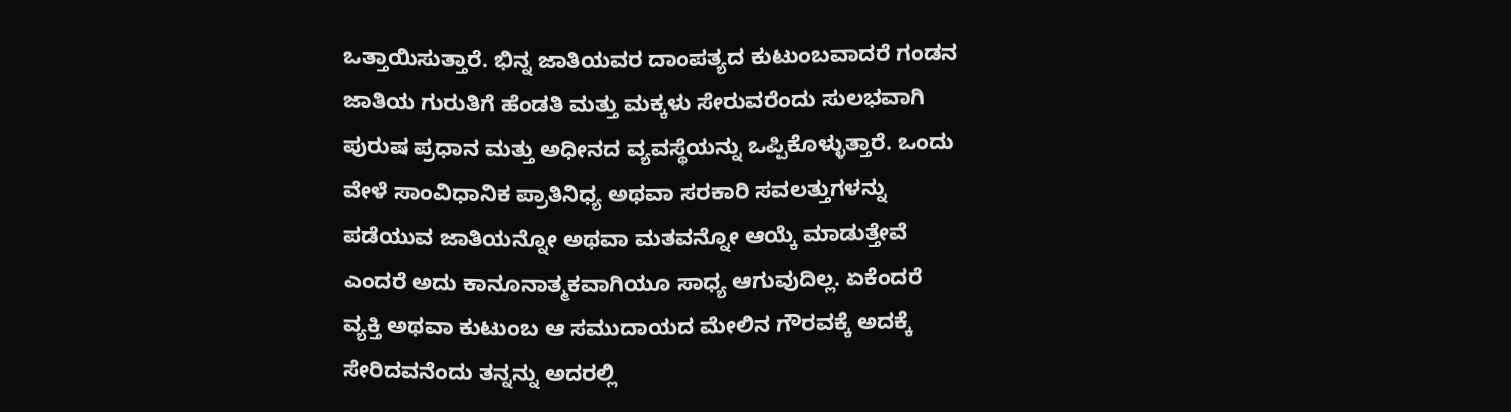ಒತ್ತಾಯಿಸುತ್ತಾರೆ. ಭಿನ್ನ ಜಾತಿಯವರ ದಾಂಪತ್ಯದ ಕುಟುಂಬವಾದರೆ ಗಂಡನ ಜಾತಿಯ ಗುರುತಿಗೆ ಹೆಂಡತಿ ಮತ್ತು ಮಕ್ಕಳು ಸೇರುವರೆಂದು ಸುಲಭವಾಗಿ ಪುರುಷ ಪ್ರಧಾನ ಮತ್ತು ಅಧೀನದ ವ್ಯವಸ್ಥೆಯನ್ನು ಒಪ್ಪಿಕೊಳ್ಳುತ್ತಾರೆ. ಒಂದು ವೇಳೆ ಸಾಂವಿಧಾನಿಕ ಪ್ರಾತಿನಿಧ್ಯ ಅಥವಾ ಸರಕಾರಿ ಸವಲತ್ತುಗಳನ್ನು ಪಡೆಯುವ ಜಾತಿಯನ್ನೋ ಅಥವಾ ಮತವನ್ನೋ ಆಯ್ಕೆ ಮಾಡುತ್ತೇವೆ ಎಂದರೆ ಅದು ಕಾನೂನಾತ್ಮಕವಾಗಿಯೂ ಸಾಧ್ಯ ಆಗುವುದಿಲ್ಲ. ಏಕೆಂದರೆ ವ್ಯಕ್ತಿ ಅಥವಾ ಕುಟುಂಬ ಆ ಸಮುದಾಯದ ಮೇಲಿನ ಗೌರವಕ್ಕೆ ಅದಕ್ಕೆ ಸೇರಿದವನೆಂದು ತನ್ನನ್ನು ಅದರಲ್ಲಿ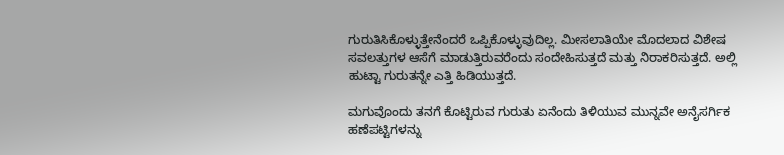ಗುರುತಿಸಿಕೊಳ್ಳುತ್ತೇನೆಂದರೆ ಒಪ್ಪಿಕೊಳ್ಳುವುದಿಲ್ಲ. ಮೀಸಲಾತಿಯೇ ಮೊದಲಾದ ವಿಶೇಷ ಸವಲತ್ತುಗಳ ಆಸೆಗೆ ಮಾಡುತ್ತಿರುವರೆಂದು ಸಂದೇಹಿಸುತ್ತದೆ ಮತ್ತು ನಿರಾಕರಿಸುತ್ತದೆ. ಅಲ್ಲಿ ಹುಟ್ಟಾ ಗುರುತನ್ನೇ ಎತ್ತಿ ಹಿಡಿಯುತ್ತದೆ.

ಮಗುವೊಂದು ತನಗೆ ಕೊಟ್ಟಿರುವ ಗುರುತು ಏನೆಂದು ತಿಳಿಯುವ ಮುನ್ನವೇ ಅನೈಸರ್ಗಿಕ ಹಣೆಪಟ್ಟಿಗಳನ್ನು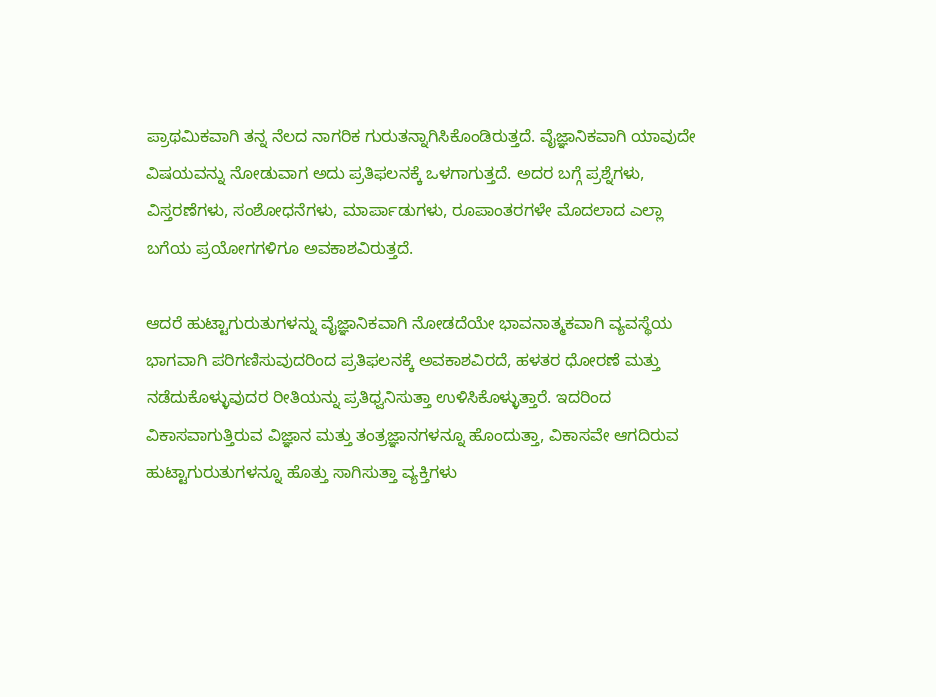ಪ್ರಾಥಮಿಕವಾಗಿ ತನ್ನ ನೆಲದ ನಾಗರಿಕ ಗುರುತನ್ನಾಗಿಸಿಕೊಂಡಿರುತ್ತದೆ. ವೈಜ್ಞಾನಿಕವಾಗಿ ಯಾವುದೇ ವಿಷಯವನ್ನು ನೋಡುವಾಗ ಅದು ಪ್ರತಿಫಲನಕ್ಕೆ ಒಳಗಾಗುತ್ತದೆ. ಅದರ ಬಗ್ಗೆ ಪ್ರಶ್ನೆಗಳು, ವಿಸ್ತರಣೆಗಳು, ಸಂಶೋಧನೆಗಳು, ಮಾರ್ಪಾಡುಗಳು, ರೂಪಾಂತರಗಳೇ ಮೊದಲಾದ ಎಲ್ಲಾ ಬಗೆಯ ಪ್ರಯೋಗಗಳಿಗೂ ಅವಕಾಶವಿರುತ್ತದೆ.

ಆದರೆ ಹುಟ್ಟಾಗುರುತುಗಳನ್ನು ವೈಜ್ಞಾನಿಕವಾಗಿ ನೋಡದೆಯೇ ಭಾವನಾತ್ಮಕವಾಗಿ ವ್ಯವಸ್ಥೆಯ ಭಾಗವಾಗಿ ಪರಿಗಣಿಸುವುದರಿಂದ ಪ್ರತಿಫಲನಕ್ಕೆ ಅವಕಾಶವಿರದೆ, ಹಳತರ ಧೋರಣೆ ಮತ್ತು ನಡೆದುಕೊಳ್ಳುವುದರ ರೀತಿಯನ್ನು ಪ್ರತಿಧ್ವನಿಸುತ್ತಾ ಉಳಿಸಿಕೊಳ್ಳುತ್ತಾರೆ. ಇದರಿಂದ ವಿಕಾಸವಾಗುತ್ತಿರುವ ವಿಜ್ಞಾನ ಮತ್ತು ತಂತ್ರಜ್ಞಾನಗಳನ್ನೂ ಹೊಂದುತ್ತಾ, ವಿಕಾಸವೇ ಆಗದಿರುವ ಹುಟ್ಟಾಗುರುತುಗಳನ್ನೂ ಹೊತ್ತು ಸಾಗಿಸುತ್ತಾ ವ್ಯಕ್ತಿಗಳು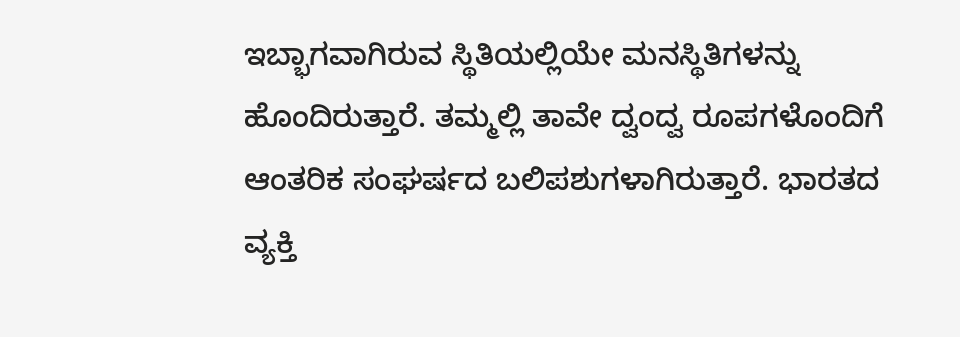ಇಬ್ಭಾಗವಾಗಿರುವ ಸ್ಥಿತಿಯಲ್ಲಿಯೇ ಮನಸ್ಥಿತಿಗಳನ್ನು ಹೊಂದಿರುತ್ತಾರೆ. ತಮ್ಮಲ್ಲಿ ತಾವೇ ದ್ವಂದ್ವ ರೂಪಗಳೊಂದಿಗೆ ಆಂತರಿಕ ಸಂಘರ್ಷದ ಬಲಿಪಶುಗಳಾಗಿರುತ್ತಾರೆ. ಭಾರತದ ವ್ಯಕ್ತಿ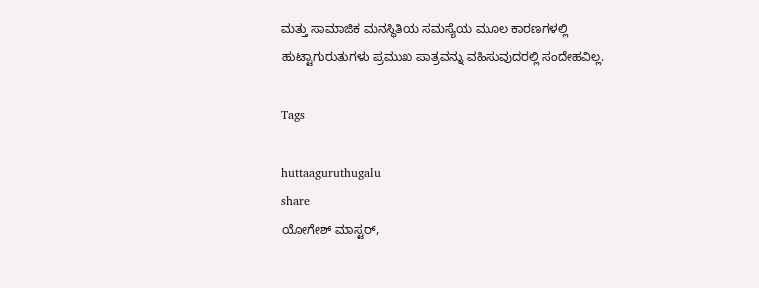ಮತ್ತು ಸಾಮಾಜಿಕ ಮನಸ್ಥಿತಿಯ ಸಮಸ್ಯೆಯ ಮೂಲ ಕಾರಣಗಳಲ್ಲಿ ಹುಟ್ಟಾಗುರುತುಗಳು ಪ್ರಮುಖ ಪಾತ್ರವನ್ನು ವಹಿಸುವುದರಲ್ಲಿ ಸಂದೇಹವಿಲ್ಲ.

Tags

huttaaguruthugalu
share
ಯೋಗೇಶ್ ಮಾಸ್ಟರ್,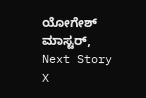ಯೋಗೇಶ್ ಮಾಸ್ಟರ್,
Next Story
X